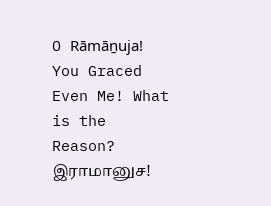O Rāmāṉuja! You Graced Even Me! What is the Reason?
இராமானுச!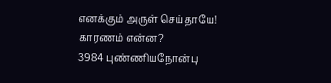எனக்கும் அருள் செய்தாயே! காரணம் என்ன?
3984 புண்ணியநோன்பு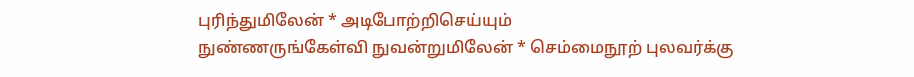புரிந்துமிலேன் * அடிபோற்றிசெய்யும்
நுண்ணருங்கேள்வி நுவன்றுமிலேன் * செம்மைநூற் புலவர்க்கு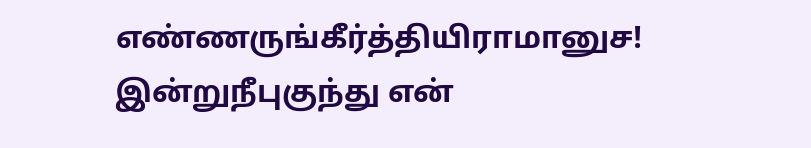எண்ணருங்கீர்த்தியிராமானுச! இன்றுநீபுகுந்து என்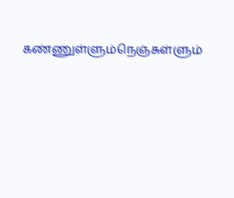கண்ணுள்ளும்நெஞ்சுள்ளும்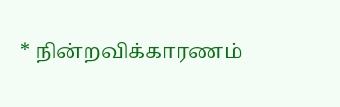* நின்றவிக்காரணம்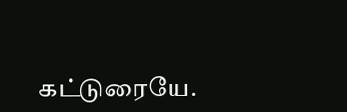கட்டுரையே.